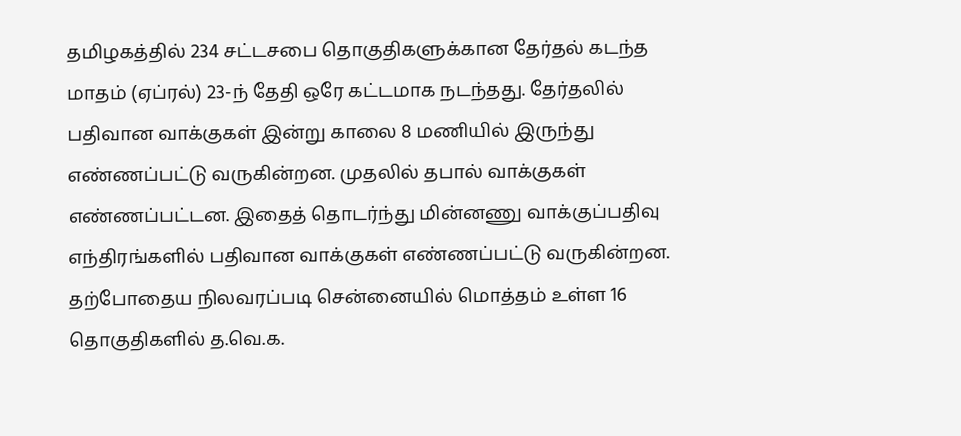தமிழகத்தில் 234 சட்டசபை தொகுதிகளுக்கான தேர்தல் கடந்த மாதம் (ஏப்ரல்) 23-ந் தேதி ஒரே கட்டமாக நடந்தது. தேர்தலில் பதிவான வாக்குகள் இன்று காலை 8 மணியில் இருந்து எண்ணப்பட்டு வருகின்றன. முதலில் தபால் வாக்குகள் எண்ணப்பட்டன. இதைத் தொடர்ந்து மின்னணு வாக்குப்பதிவு எந்திரங்களில் பதிவான வாக்குகள் எண்ணப்பட்டு வருகின்றன.
தற்போதைய நிலவரப்படி சென்னையில் மொத்தம் உள்ள 16 தொகுதிகளில் த.வெ.க.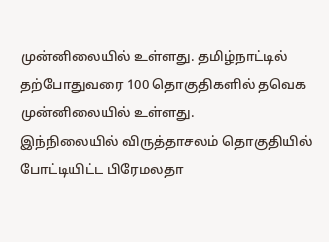முன்னிலையில் உள்ளது. தமிழ்நாட்டில் தற்போதுவரை 100 தொகுதிகளில் தவெக முன்னிலையில் உள்ளது.
இந்நிலையில் விருத்தாசலம் தொகுதியில் போட்டியிட்ட பிரேமலதா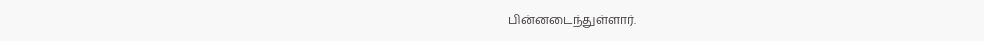பின்னடைந்துள்ளார்.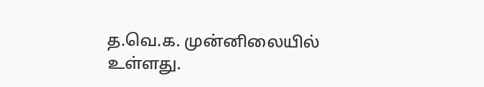த.வெ.க. முன்னிலையில் உள்ளது.